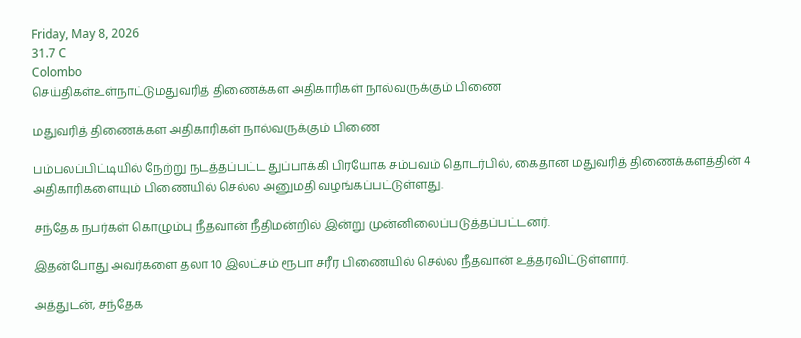Friday, May 8, 2026
31.7 C
Colombo
செய்திகள்உள்நாட்டுமதுவரித் திணைக்கள அதிகாரிகள் நால்வருக்கும் பிணை

மதுவரித் திணைக்கள அதிகாரிகள் நால்வருக்கும் பிணை

பம்பலப்பிட்டியில் நேற்று நடத்தப்பட்ட துப்பாக்கி பிரயோக சம்பவம் தொடர்பில், கைதான மதுவரித் திணைக்களத்தின் 4 அதிகாரிகளையும் பிணையில் செல்ல அனுமதி வழங்கப்பட்டுள்ளது.

சந்தேக நபர்கள் கொழும்பு நீதவான் நீதிமன்றில் இன்று முன்னிலைப்படுத்தப்பட்டனர்.

இதன்போது அவர்களை தலா 10 இலட்சம் ரூபா சரீர பிணையில் செல்ல நீதவான் உத்தரவிட்டுள்ளார்.

அத்துடன், சந்தேக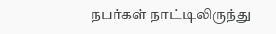நபர்கள் நாட்டிலிருந்து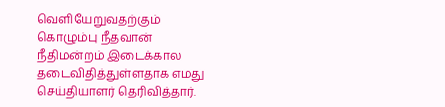வெளியேறுவதற்கும் கொழும்பு நீதவான் நீதிமன்றம் இடைக்கால தடைவிதித்துள்ளதாக எமது செய்தியாளர் தெரிவித்தார்.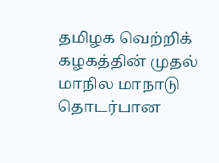தமிழக வெற்றிக் கழகத்தின் முதல் மாநில மாநாடு தொடர்பான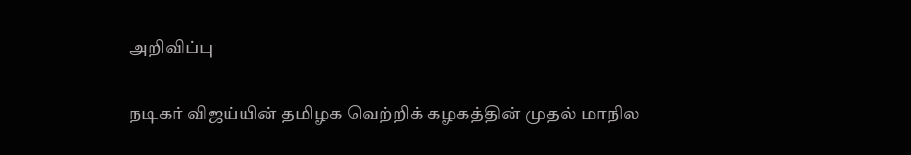அறிவிப்பு

நடிகர் விஜய்யின் தமிழக வெற்றிக் கழகத்தின் முதல் மாநில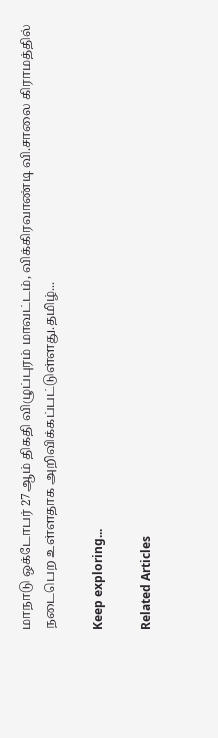மாநாடு ஒக்டோபர் 27ஆம் திகதி விழுப்புரம் மாவட்டம், விக்கிரவாண்டி வி.சாலை கிராமத்தில் நடைபெற உள்ளதாக அறிவிக்கப்பட்டுள்ளது.தமிழ்...

Keep exploring...

Related Articles